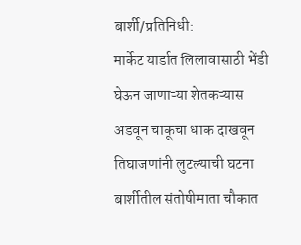बार्शी/प्रतिनिधी:
मार्केट यार्डात लिलावासाठी भेंडी घेऊन जाणाऱ्या शेतकऱ्यास अडवून चाकूचा धाक दाखवून तिघाजणांनी लुटल्याची घटना बार्शीतील संतोषीमाता चौकात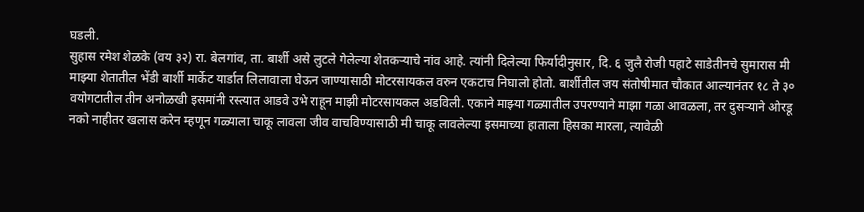घडली.
सुहास रमेश शेळके (वय ३२) रा. बेलगांव, ता. बार्शी असे लुटले गेलेल्या शेतकऱ्याचे नांव आहे. त्यांनी दिलेल्या फिर्यादीनुसार, दि. ६ जुलै रोजी पहाटे साडेतीनचे सुमारास मी माझ्या शेतातील भेंडी बार्शी मार्केट यार्डात लिलावाला घेऊन जाण्यासाठी मोटरसायकल वरुन एकटाच निघालो होतो. बार्शीतील जय संतोषीमात चौकात आल्यानंतर १८ ते ३० वयोगटातील तीन अनोळखी इसमांनी रस्त्यात आडवे उभे राहून माझी मोटरसायकल अडविली. एकाने माझ्या गळ्यातील उपरण्याने माझा गळा आवळला, तर दुसऱ्याने ओरडू नको नाहीतर खलास करेन म्हणून गळ्याला चाकू लावला जीव वाचविण्यासाठी मी चाकू लावलेल्या इसमाच्या हाताला हिसका मारला, त्यावेळी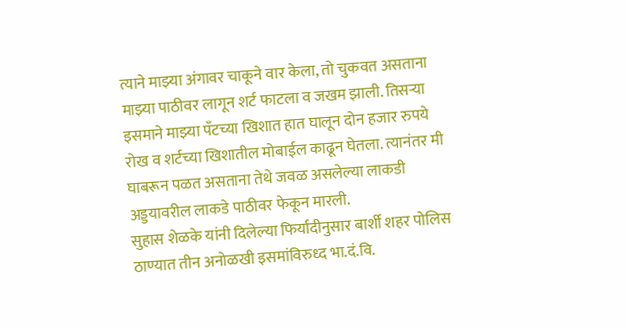त्याने माझ्या अंगावर चाकूने वार केला, तो चुकवत असताना माझ्या पाठीवर लागून शर्ट फाटला व जखम झाली. तिसऱ्या इसमाने माझ्या पँटच्या खिशात हात घालून दोन हजार रुपये रोख व शर्टच्या खिशातील मोबाईल काढून घेतला. त्यानंतर मी घाबरून पळत असताना तेथे जवळ असलेल्या लाकडी अड्डयावरील लाकडे पाठीवर फेकून मारली.
सुहास शेळके यांनी दिलेल्या फिर्यादीनुसार बार्शी शहर पोलिस ठाण्यात तीन अनोळखी इसमांविरुध्द भा.दं.वि.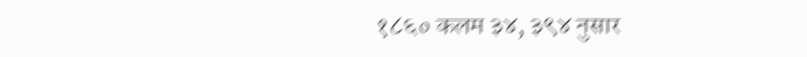१८६० कलम ३४, ३९४ नुसार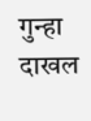गुन्हा दाखल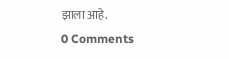झाला आहे.
0 Comments